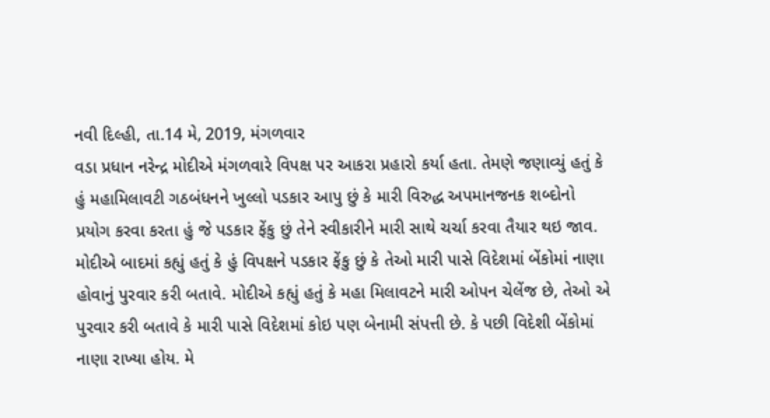નવી દિલ્હી, તા.14 મે, 2019, મંગળવાર
વડા પ્રધાન નરેન્દ્ર મોદીએ મંગળવારે વિપક્ષ પર આકરા પ્રહારો કર્યા હતા. તેમણે જણાવ્યું હતું કે હું મહામિલાવટી ગઠબંધનને ખુલ્લો પડકાર આપુ છું કે મારી વિરુદ્ધ અપમાનજનક શબ્દોનો પ્રયોગ કરવા કરતા હું જે પડકાર ફેંકુ છું તેને સ્વીકારીને મારી સાથે ચર્ચા કરવા તૈયાર થઇ જાવ.
મોદીએ બાદમાં કહ્યું હતું કે હું વિપક્ષને પડકાર ફેંકુ છું કે તેઓ મારી પાસે વિદેશમાં બેંકોમાં નાણા હોવાનું પુરવાર કરી બતાવે. મોદીએ કહ્યું હતું કે મહા મિલાવટને મારી ઓપન ચેલેંજ છે, તેઓ એ પુરવાર કરી બતાવે કે મારી પાસે વિદેશમાં કોઇ પણ બેનામી સંપત્તી છે. કે પછી વિદેશી બેંકોમાં નાણા રાખ્યા હોય. મે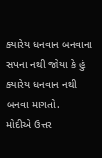ક્યારેય ધનવાન બનવાના સપના નથી જોયા કે હું ક્યારેય ધનવાન નથી બનવા માગતો.
મોદીએ ઉત્તર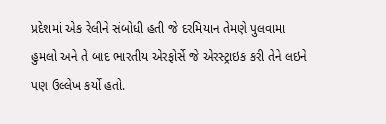પ્રદેશમાં એક રેલીને સંબોધી હતી જે દરમિયાન તેમણે પુલવામા હુમલો અને તે બાદ ભારતીય એરફોર્સે જે એરસ્ટ્રાઇક કરી તેને લઇને પણ ઉલ્લેખ કર્યો હતો.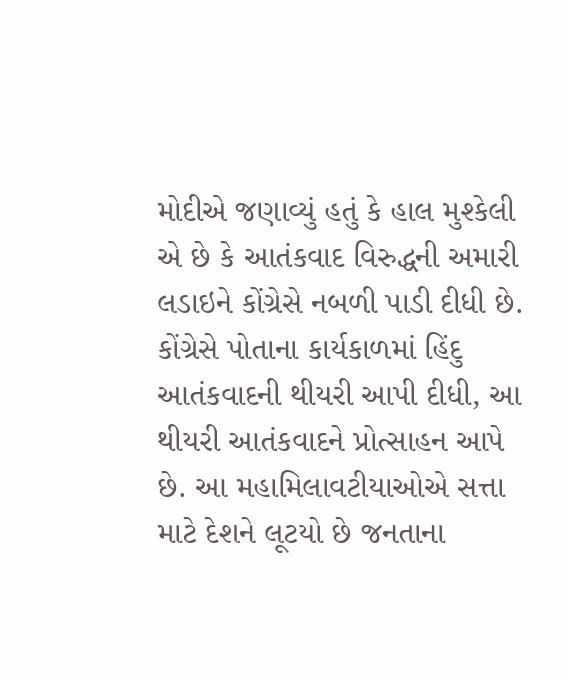મોદીએ જણાવ્યું હતું કે હાલ મુશ્કેલી એ છે કે આતંકવાદ વિરુદ્ધની અમારી લડાઇને કોંગ્રેસે નબળી પાડી દીધી છે. કોંગ્રેસે પોતાના કાર્યકાળમાં હિંદુ આતંકવાદની થીયરી આપી દીધી, આ થીયરી આતંકવાદને પ્રોત્સાહન આપે છે. આ મહામિલાવટીયાઓએ સત્તા માટે દેશને લૂટયો છે જનતાના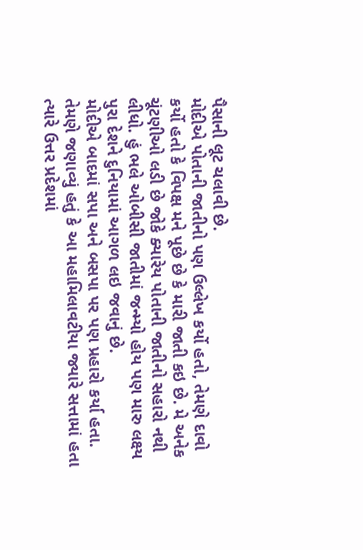પૈસાની લૂટ ચલાવી છે.
મોદીએ પોતાની જાતીનો પણ ઉલ્લેખ કર્યો હતો, તેમણે દાવો કર્યો હતો કે વિપક્ષ મને પૂછે છે કે મારી જાતી કઇ છે. મે અનેક ચૂંટણીઓ લડી છે જોકે ક્યારેય પોતાની જાતીનો સહારો નથી લીધો. હું ભલે ઓબીસી જાતીમાં જન્મ્યો હોય પણ મારુ લક્ષ્ય પુરા દેશને દુનિયામાં આગળ લઇ જવાનું છે.
મોદીએ બાદમાં સપા અને બસપા પર પણ પ્રહારો કર્યા હતા. તેમણે જણાવ્યું હતું કે આ મહામિલાવટીયા જ્યારે સત્તામાં હતા ત્યારે ઉત્તર પ્રદેશમાં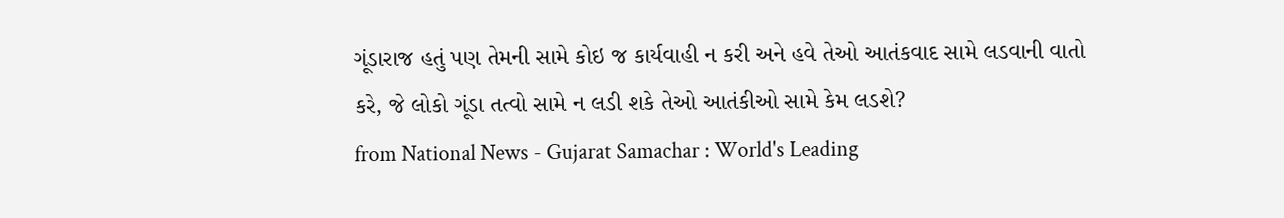ગૂંડારાજ હતું પણ તેમની સામે કોઇ જ કાર્યવાહી ન કરી અને હવે તેઓ આતંકવાદ સામે લડવાની વાતો કરે, જે લોકો ગૂંડા તત્વો સામે ન લડી શકે તેઓ આતંકીઓ સામે કેમ લડશે?
from National News - Gujarat Samachar : World's Leading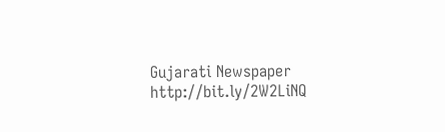Gujarati Newspaper http://bit.ly/2W2LiNQ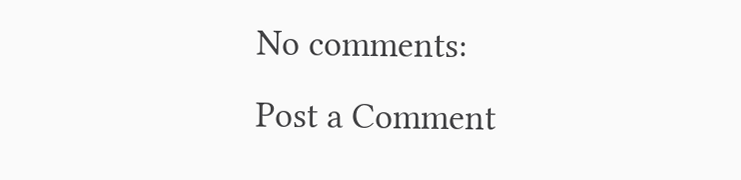No comments:
Post a Comment